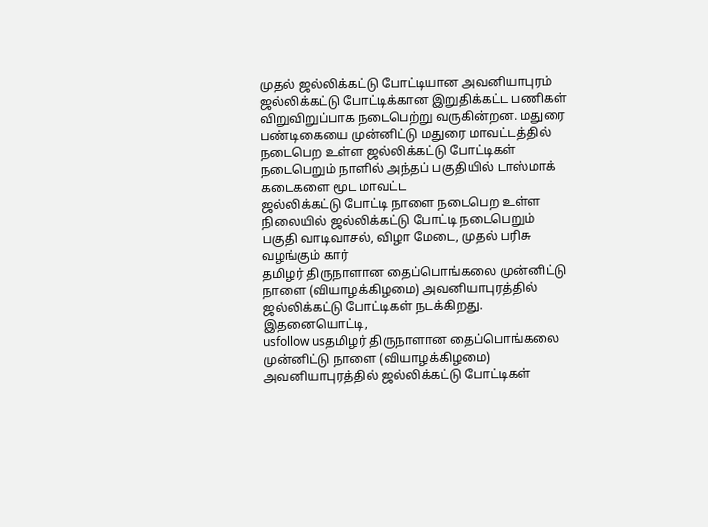முதல் ஜல்லிக்கட்டு போட்டியான அவனியாபுரம் ஜல்லிக்கட்டு போட்டிக்கான இறுதிக்கட்ட பணிகள் விறுவிறுப்பாக நடைபெற்று வருகின்றன. மதுரை
பண்டிகையை முன்னிட்டு மதுரை மாவட்டத்தில் நடைபெற உள்ள ஜல்லிக்கட்டு போட்டிகள் நடைபெறும் நாளில் அந்தப் பகுதியில் டாஸ்மாக் கடைகளை மூட மாவட்ட
ஜல்லிக்கட்டு போட்டி நாளை நடைபெற உள்ள நிலையில் ஜல்லிக்கட்டு போட்டி நடைபெறும் பகுதி வாடிவாசல், விழா மேடை, முதல் பரிசு வழங்கும் கார்
தமிழர் திருநாளான தைப்பொங்கலை முன்னிட்டு நாளை (வியாழக்கிழமை) அவனியாபுரத்தில் ஜல்லிக்கட்டு போட்டிகள் நடக்கிறது. இதனையொட்டி,
usfollow usதமிழர் திருநாளான தைப்பொங்கலை முன்னிட்டு நாளை (வியாழக்கிழமை) அவனியாபுரத்தில் ஜல்லிக்கட்டு போட்டிகள்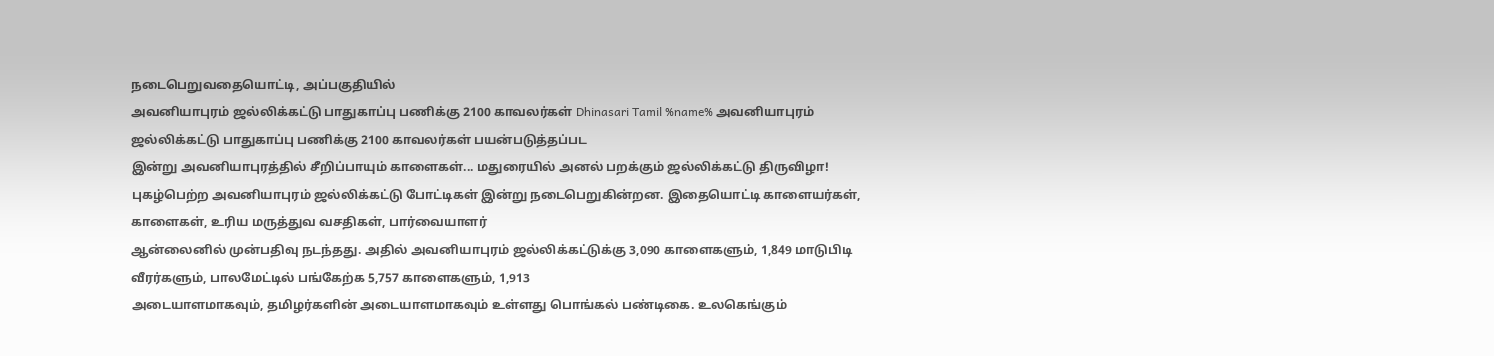நடைபெறுவதையொட்டி, அப்பகுதியில்
அவனியாபுரம் ஜல்லிக்கட்டு பாதுகாப்பு பணிக்கு 2100 காவலர்கள் Dhinasari Tamil %name% அவனியாபுரம் ஜல்லிக்கட்டு பாதுகாப்பு பணிக்கு 2100 காவலர்கள் பயன்படுத்தப்பட
இன்று அவனியாபுரத்தில் சீறிப்பாயும் காளைகள்... மதுரையில் அனல் பறக்கும் ஜல்லிக்கட்டு திருவிழா!
புகழ்பெற்ற அவனியாபுரம் ஜல்லிக்கட்டு போட்டிகள் இன்று நடைபெறுகின்றன. இதையொட்டி காளையர்கள், காளைகள், உரிய மருத்துவ வசதிகள், பார்வையாளர்
ஆன்லைனில் முன்பதிவு நடந்தது. அதில் அவனியாபுரம் ஜல்லிக்கட்டுக்கு 3,090 காளைகளும், 1,849 மாடுபிடி வீரர்களும், பாலமேட்டில் பங்கேற்க 5,757 காளைகளும், 1,913
அடையாளமாகவும், தமிழர்களின் அடையாளமாகவும் உள்ளது பொங்கல் பண்டிகை. உலகெங்கும்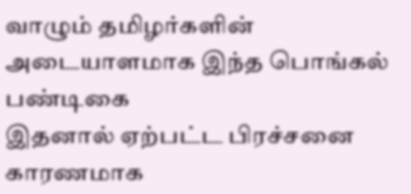வாழும் தமிழர்களின் அடையாளமாக இந்த பொங்கல் பண்டிகை
இதனால் ஏற்பட்ட பிரச்சனை காரணமாக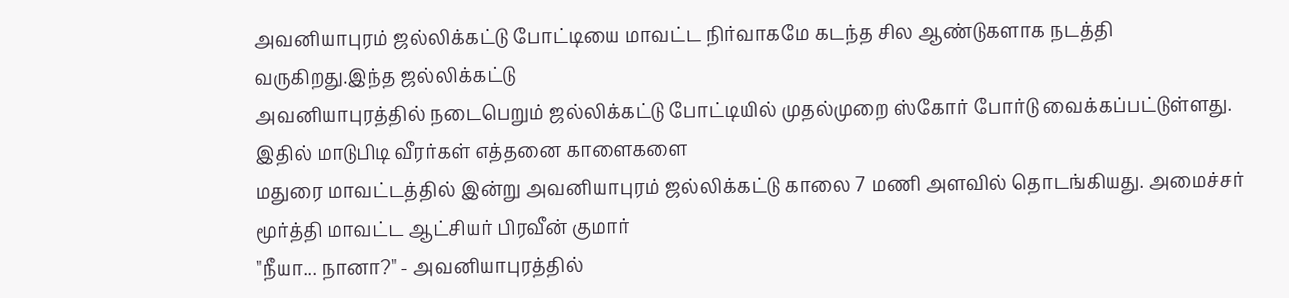அவனியாபுரம் ஜல்லிக்கட்டு போட்டியை மாவட்ட நிர்வாகமே கடந்த சில ஆண்டுகளாக நடத்தி வருகிறது.இந்த ஜல்லிக்கட்டு
அவனியாபுரத்தில் நடைபெறும் ஜல்லிக்கட்டு போட்டியில் முதல்முறை ஸ்கோர் போர்டு வைக்கப்பட்டுள்ளது. இதில் மாடுபிடி வீரர்கள் எத்தனை காளைகளை
மதுரை மாவட்டத்தில் இன்று அவனியாபுரம் ஜல்லிக்கட்டு காலை 7 மணி அளவில் தொடங்கியது. அமைச்சர் மூர்த்தி மாவட்ட ஆட்சியர் பிரவீன் குமார்
"நீயா... நானா?" - அவனியாபுரத்தில்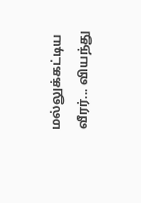மல்லுக்கட்டிய வீரர்... வியந்து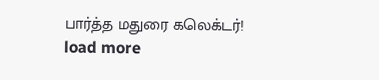பார்த்த மதுரை கலெக்டர்!
load more